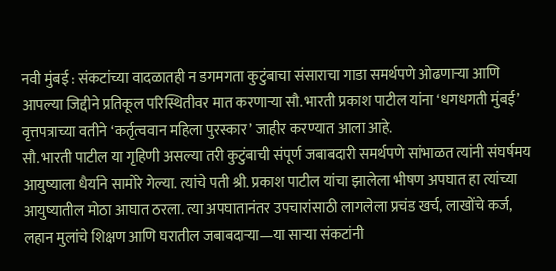नवी मुंबई : संकटांच्या वादळातही न डगमगता कुटुंबाचा संसाराचा गाडा समर्थपणे ओढणाऱ्या आणि आपल्या जिद्दीने प्रतिकूल परिस्थितीवर मात करणाऱ्या सौ. भारती प्रकाश पाटील यांना ‘धगधगती मुंबई’ वृत्तपत्राच्या वतीने ‘कर्तृत्ववान महिला पुरस्कार’ जाहीर करण्यात आला आहे.
सौ. भारती पाटील या गृहिणी असल्या तरी कुटुंबाची संपूर्ण जबाबदारी समर्थपणे सांभाळत त्यांनी संघर्षमय आयुष्याला धैर्याने सामोरे गेल्या. त्यांचे पती श्री. प्रकाश पाटील यांचा झालेला भीषण अपघात हा त्यांच्या आयुष्यातील मोठा आघात ठरला. त्या अपघातानंतर उपचारांसाठी लागलेला प्रचंड खर्च, लाखोंचे कर्ज, लहान मुलांचे शिक्षण आणि घरातील जबाबदाऱ्या—या साऱ्या संकटांनी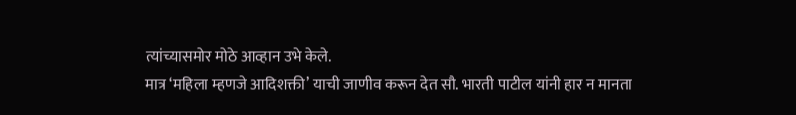त्यांच्यासमोर मोठे आव्हान उभे केले.
मात्र ‘महिला म्हणजे आदिशक्ती’ याची जाणीव करून देत सौ. भारती पाटील यांनी हार न मानता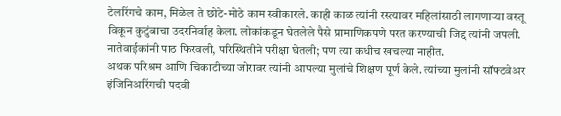टेलरिंगचे काम, मिळेल ते छोटे-मोठे काम स्वीकारले. काही काळ त्यांनी रस्त्यावर महिलांसाठी लागणाऱ्या वस्तू विकून कुटुंबाचा उदरनिर्वाह केला. लोकांकडून घेतलेले पैसे प्रामाणिकपणे परत करण्याची जिद्द त्यांनी जपली. नातेवाईकांनी पाठ फिरवली, परिस्थितीने परीक्षा घेतली; पण त्या कधीच खचल्या नाहीत.
अथक परिश्रम आणि चिकाटीच्या जोरावर त्यांनी आपल्या मुलांचे शिक्षण पूर्ण केले. त्यांच्या मुलांनी सॉफ्टवेअर इंजिनिअरिंगची पदवी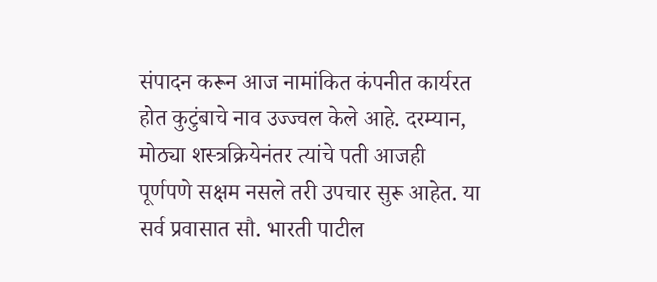संपादन करून आज नामांकित कंपनीत कार्यरत होत कुटुंबाचे नाव उज्ज्वल केले आहे. दरम्यान, मोठ्या शस्त्रक्रियेनंतर त्यांचे पती आजही पूर्णपणे सक्षम नसले तरी उपचार सुरू आहेत. या सर्व प्रवासात सौ. भारती पाटील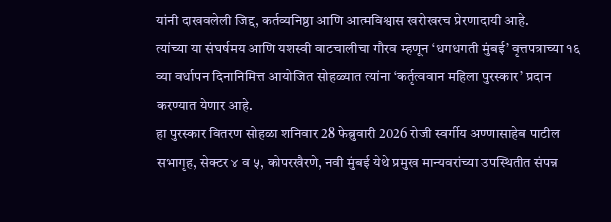यांनी दाखवलेली जिद्द, कर्तव्यनिष्ठा आणि आत्मविश्वास खरोखरच प्रेरणादायी आहे.
त्यांच्या या संघर्षमय आणि यशस्वी वाटचालीचा गौरव म्हणून ‘धगधगती मुंबई’ वृत्तपत्राच्या १६ व्या वर्धापन दिनानिमित्त आयोजित सोहळ्यात त्यांना ‘कर्तृत्ववान महिला पुरस्कार’ प्रदान करण्यात येणार आहे.
हा पुरस्कार वितरण सोहळा शनिवार 28 फेब्रुवारी 2026 रोजी स्वर्गीय अण्णासाहेब पाटील सभागृह, सेक्टर ४ व ५, कोपरखैरणे, नवी मुंबई येथे प्रमुख मान्यवरांच्या उपस्थितीत संपन्न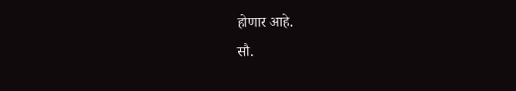होणार आहे.
सौ.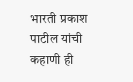भारती प्रकाश पाटील यांची कहाणी ही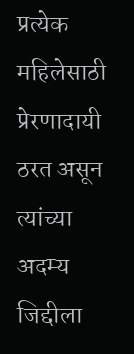प्रत्येक महिलेसाठी प्रेरणादायी ठरत असून त्यांच्या अदम्य जिद्दीला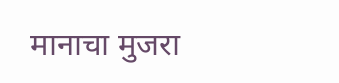मानाचा मुजरा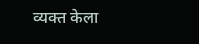व्यक्त केला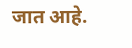जात आहे.